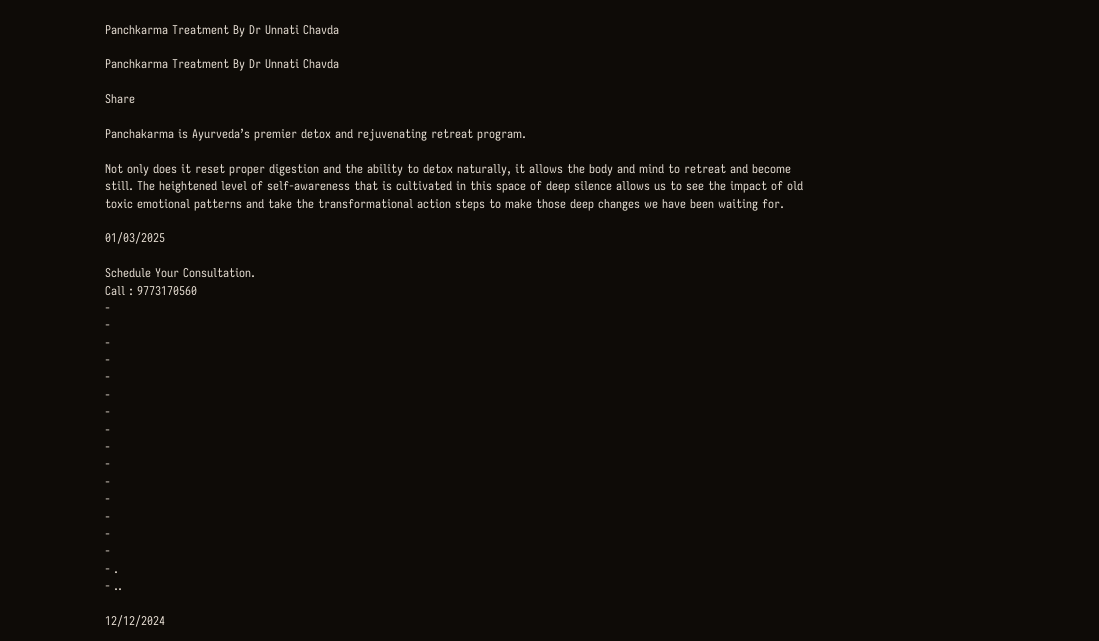Panchkarma Treatment By Dr Unnati Chavda

Panchkarma Treatment By Dr Unnati Chavda

Share

Panchakarma is Ayurveda’s premier detox and rejuvenating retreat program.

Not only does it reset proper digestion and the ability to detox naturally, it allows the body and mind to retreat and become still. The heightened level of self-awareness that is cultivated in this space of deep silence allows us to see the impact of old toxic emotional patterns and take the transformational action steps to make those deep changes we have been waiting for.

01/03/2025

Schedule Your Consultation.
Call : 9773170560
-
-
-
-
-
-
-
-
-
-
-
-
-
-
-
- .
- ..

12/12/2024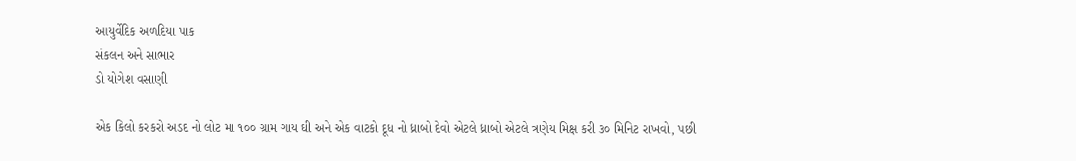આયુર્વેદિક અળદિયા પાક
સંકલન અને સાભાર
ડો યોગેશ વસાણી

એક કિલો કરકરો અડદ નો લોટ મા ૧૦૦ ગ્રામ ગાય ઘી અને એક વાટકો દૂધ નો ધ્રાબો દેવો એટલે ધ્રાબો એટલે ત્રણેય મિક્ષ કરી ૩૦ મિનિટ રાખવો, પછી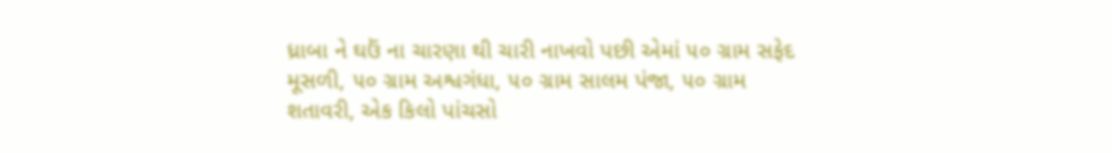ધ્રાબા ને ઘઉં ના ચારણા થી ચારી નાખવો પછી એમાં ૫૦ ગ્રામ સફેદ મૂસળી, ૫૦ ગ્રામ અશ્વગંધા, ૫૦ ગ્રામ સાલમ પંજા, ૫૦ ગ્રામ શતાવરી, એક કિલો પાંચસો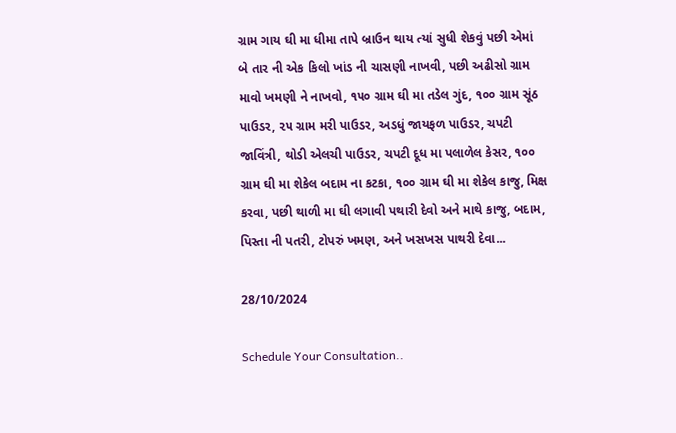ગ્રામ ગાય ઘી મા ધીમા તાપે બ્રાઉન થાય ત્યાં સુધી શેકવું પછી એમાં બે તાર ની એક કિલો ખાંડ ની ચાસણી નાખવી, પછી અઢીસો ગ્રામ માવો ખમણી ને નાખવો, ૧૫૦ ગ્રામ ઘી મા તડેલ ગુંદ, ૧૦૦ ગ્રામ સૂંઠ પાઉડર, ૨૫ ગ્રામ મરી પાઉડર, અડધું જાયફળ પાઉડર, ચપટી જાવિંત્રી, થોડી એલચી પાઉડર, ચપટી દૂધ મા પલાળેલ કેસર, ૧૦૦ ગ્રામ ઘી મા શેકેલ બદામ ના કટકા, ૧૦૦ ગ્રામ ઘી મા શેકેલ કાજુ, મિક્ષ કરવા, પછી થાળી મા ઘી લગાવી પથારી દેવો અને માથે કાજુ, બદામ, પિસ્તા ની પતરી, ટોપરું ખમણ, અને ખસખસ પાથરી દેવા...

28/10/2024

Schedule Your Consultation..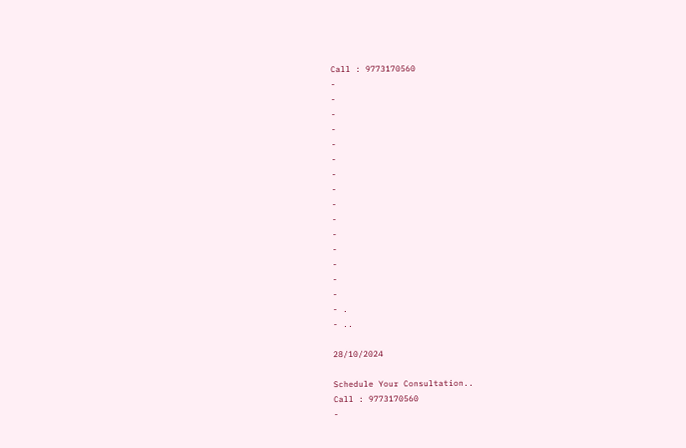Call : 9773170560
-
-
-
-
-
-
-
-
-
-
-
-
-
-
-
- .
- ..

28/10/2024

Schedule Your Consultation..
Call : 9773170560
-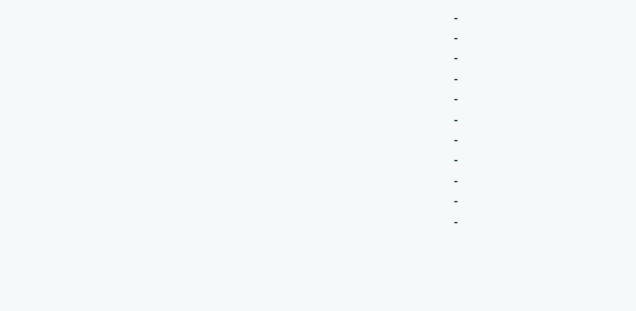-
-
-
-
-
-
-
-
-
-
-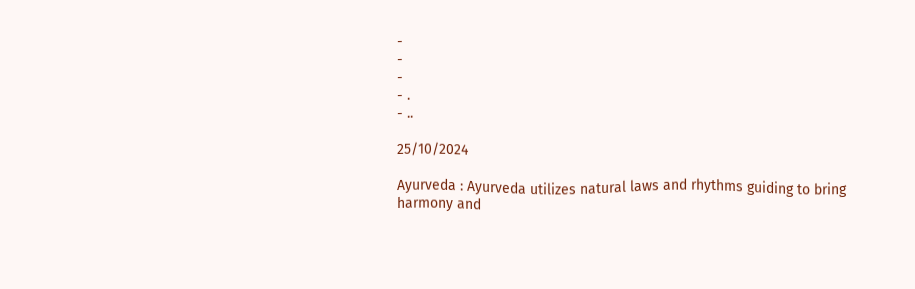-
-
-
- .
- ..

25/10/2024

Ayurveda : Ayurveda utilizes natural laws and rhythms guiding to bring harmony and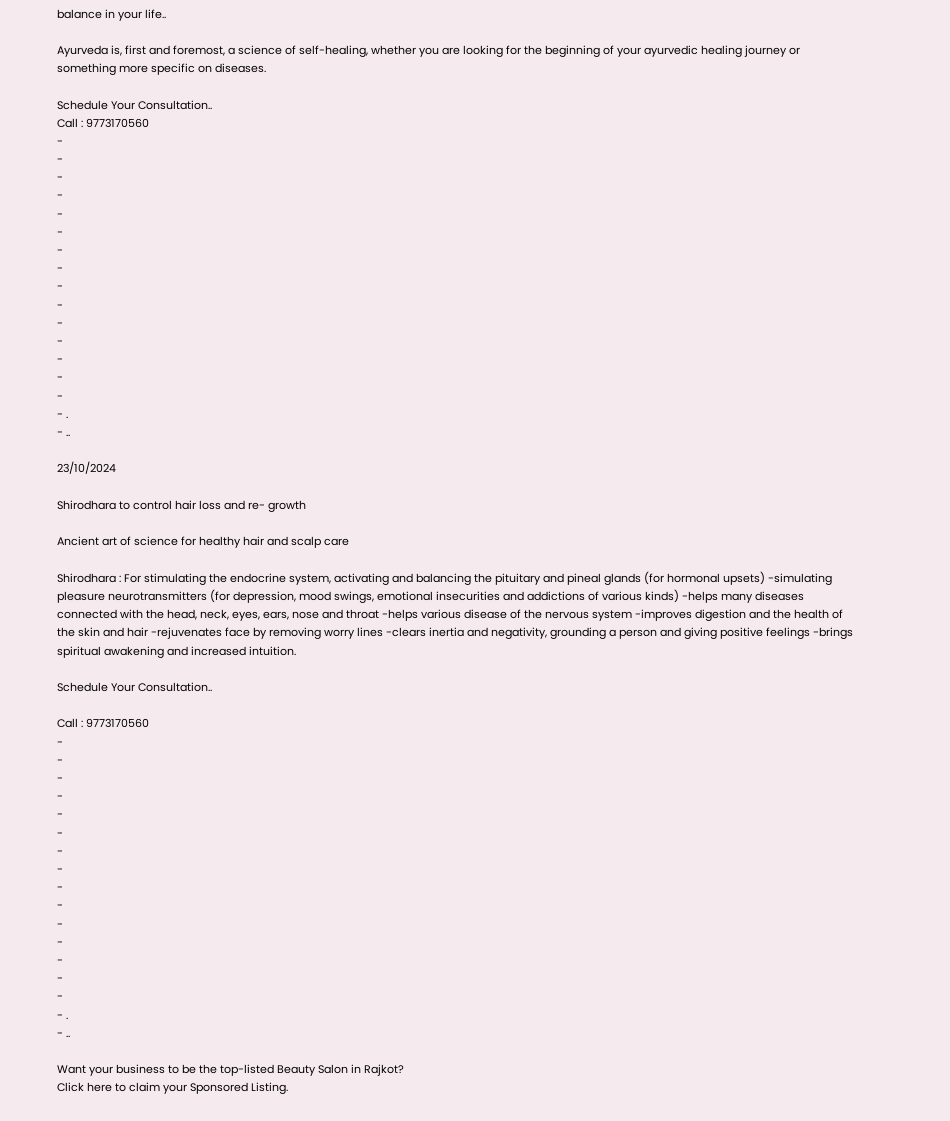balance in your life..

Ayurveda is, first and foremost, a science of self-healing, whether you are looking for the beginning of your ayurvedic healing journey or something more specific on diseases.

Schedule Your Consultation..
Call : 9773170560
-
-
-
-
-
-
-
-
-
-
-
-
-
-
-
- .
- ..

23/10/2024

Shirodhara to control hair loss and re- growth

Ancient art of science for healthy hair and scalp care

Shirodhara : For stimulating the endocrine system, activating and balancing the pituitary and pineal glands (for hormonal upsets) -simulating pleasure neurotransmitters (for depression, mood swings, emotional insecurities and addictions of various kinds) -helps many diseases connected with the head, neck, eyes, ears, nose and throat -helps various disease of the nervous system -improves digestion and the health of the skin and hair -rejuvenates face by removing worry lines -clears inertia and negativity, grounding a person and giving positive feelings -brings spiritual awakening and increased intuition.

Schedule Your Consultation..

Call : 9773170560
-
-
-
-
-
-
-
-
-
-
-
-
-
-
-
- .
- ..

Want your business to be the top-listed Beauty Salon in Rajkot?
Click here to claim your Sponsored Listing.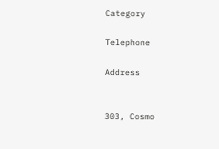Category

Telephone

Address


303, Cosmo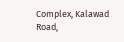Complex, Kalawad Road,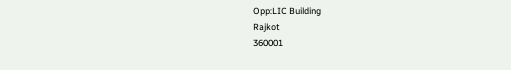Opp:LIC Building
Rajkot
360001